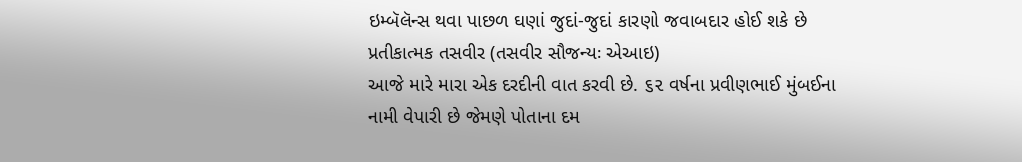ઇમ્બૅલૅન્સ થવા પાછળ ઘણાં જુદાં-જુદાં કારણો જવાબદાર હોઈ શકે છે
પ્રતીકાત્મક તસવીર (તસવીર સૌજન્યઃ એઆઇ)
આજે મારે મારા એક દરદીની વાત કરવી છે. ૬૨ વર્ષના પ્રવીણભાઈ મુંબઈના નામી વેપારી છે જેમણે પોતાના દમ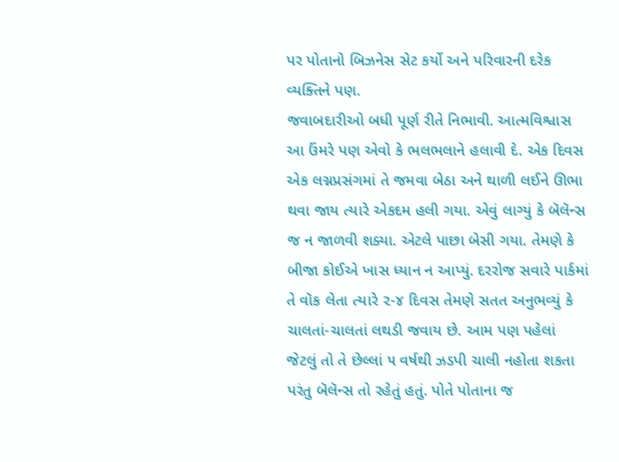પર પોતાનો બિઝનેસ સેટ કર્યો અને પરિવારની દરેક વ્યક્તિને પણ.
જવાબદારીઓ બધી પૂર્ણ રીતે નિભાવી. આત્મવિશ્વાસ આ ઉંમરે પણ એવો કે ભલભલાને હલાવી દે. એક દિવસ એક લગ્નપ્રસંગમાં તે જમવા બેઠા અને થાળી લઈને ઊભા થવા જાય ત્યારે એકદમ હલી ગયા. એવું લાગ્યું કે બૅલૅન્સ જ ન જાળવી શક્યા. એટલે પાછા બેસી ગયા. તેમણે કે બીજા કોઈએ ખાસ ધ્યાન ન આપ્યું. દરરોજ સવારે પાર્કમાં તે વૉક લેતા ત્યારે ૨-૪ દિવસ તેમણે સતત અનુભવ્યું કે ચાલતાં-ચાલતાં લથડી જવાય છે. આમ પણ પહેલાં જેટલું તો તે છેલ્લાં ૫ વર્ષથી ઝડપી ચાલી નહોતા શકતા પરંતુ બૅલૅન્સ તો રહેતું હતું. પોતે પોતાના જ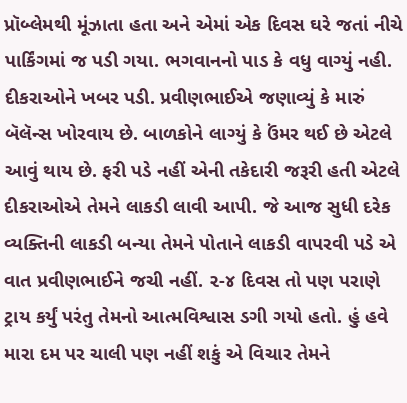પ્રૉબ્લેમથી મૂંઝાતા હતા અને એમાં એક દિવસ ઘરે જતાં નીચે પાર્કિંગમાં જ પડી ગયા. ભગવાનનો પાડ કે વધુ વાગ્યું નહી. દીકરાઓને ખબર પડી. પ્રવીણભાઈએ જણાવ્યું કે મારું બૅલૅન્સ ખોરવાય છે. બાળકોને લાગ્યું કે ઉંમર થઈ છે એટલે આવું થાય છે. ફરી પડે નહીં એની તકેદારી જરૂરી હતી એટલે દીકરાઓએ તેમને લાકડી લાવી આપી. જે આજ સુધી દરેક વ્યક્તિની લાકડી બન્યા તેમને પોતાને લાકડી વાપરવી પડે એ વાત પ્રવીણભાઈને જચી નહીં. ૨-૪ દિવસ તો પણ પરાણે ટ્રાય કર્યું પરંતુ તેમનો આત્મવિશ્વાસ ડગી ગયો હતો. હું હવે મારા દમ પર ચાલી પણ નહીં શકું એ વિચાર તેમને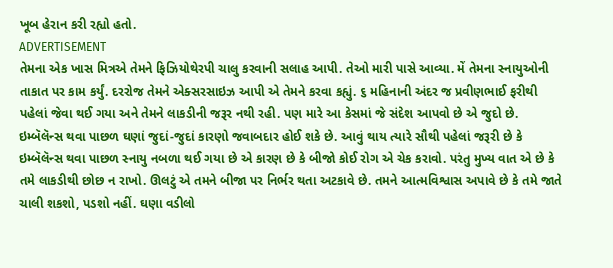ખૂબ હેરાન કરી રહ્યો હતો.
ADVERTISEMENT
તેમના એક ખાસ મિત્રએ તેમને ફિઝિયોથેરપી ચાલુ કરવાની સલાહ આપી. તેઓ મારી પાસે આવ્યા. મેં તેમના સ્નાયુઓની તાકાત પર કામ કર્યું. દરરોજ તેમને એક્સરસાઇઝ આપી એ તેમને કરવા કહ્યું. ૬ મહિનાની અંદર જ પ્રવીણભાઈ ફરીથી પહેલાં જેવા થઈ ગયા અને તેમને લાકડીની જરૂર નથી રહી. પણ મારે આ કેસમાં જે સંદેશ આપવો છે એ જુદો છે. ઇમ્બૅલૅન્સ થવા પાછળ ઘણાં જુદાં-જુદાં કારણો જવાબદાર હોઈ શકે છે. આવું થાય ત્યારે સૌથી પહેલાં જરૂરી છે કે ઇમ્બૅલૅન્સ થવા પાછળ સ્નાયુ નબળા થઈ ગયા છે એ કારણ છે કે બીજો કોઈ રોગ એ ચેક કરાવો. પરંતુ મુખ્ય વાત એ છે કે તમે લાકડીથી છોછ ન રાખો. ઊલટું એ તમને બીજા પર નિર્ભર થતા અટકાવે છે. તમને આત્મવિશ્વાસ અપાવે છે કે તમે જાતે ચાલી શકશો, પડશો નહીં. ઘણા વડીલો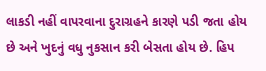લાકડી નહીં વાપરવાના દુરાગ્રહને કારણે પડી જતા હોય છે અને ખુદનું વધુ નુકસાન કરી બેસતા હોય છે. હિપ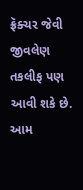ફ્રૅક્ચર જેવી જીવલેણ તકલીફ પણ આવી શકે છે. આમ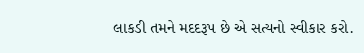લાકડી તમને મદદરૂપ છે એ સત્યનો સ્વીકાર કરો.